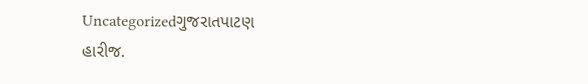Uncategorizedગુજરાતપાટણ
હારીજ.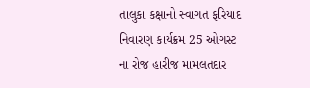તાલુકા કક્ષાનો સ્વાગત ફરિયાદ નિવારણ કાર્યક્રમ 25 ઓગસ્ટ ના રોજ હારીજ મામલતદાર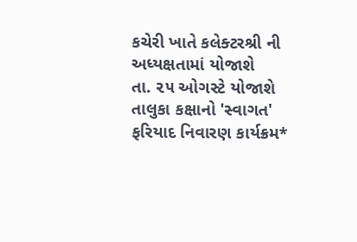કચેરી ખાતે કલેક્ટરશ્રી ની અધ્યક્ષતામાં યોજાશે
તા. ૨૫ ઓગસ્ટે યોજાશે તાલુકા કક્ષાનો 'સ્વાગત' ફરિયાદ નિવારણ કાર્યક્રમ*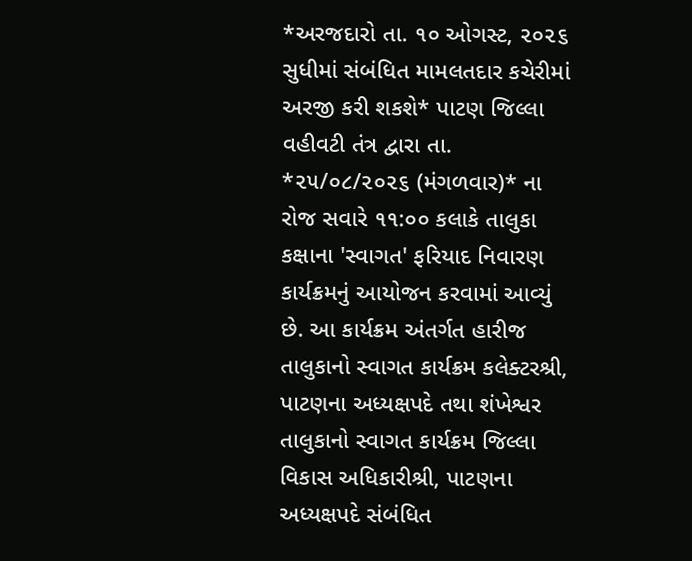*અરજદારો તા. ૧૦ ઓગસ્ટ, ૨૦૨૬ સુધીમાં સંબંધિત મામલતદાર કચેરીમાં અરજી કરી શકશે* પાટણ જિલ્લા વહીવટી તંત્ર દ્વારા તા. *૨૫/૦૮/૨૦૨૬ (મંગળવાર)* ના રોજ સવારે ૧૧:૦૦ કલાકે તાલુકા કક્ષાના 'સ્વાગત' ફરિયાદ નિવારણ કાર્યક્રમનું આયોજન કરવામાં આવ્યું છે. આ કાર્યક્રમ અંતર્ગત હારીજ તાલુકાનો સ્વાગત કાર્યક્રમ કલેક્ટરશ્રી, પાટણના અધ્યક્ષપદે તથા શંખેશ્વર તાલુકાનો સ્વાગત કાર્યક્રમ જિલ્લા વિકાસ અધિકારીશ્રી, પાટણના અધ્યક્ષપદે સંબંધિત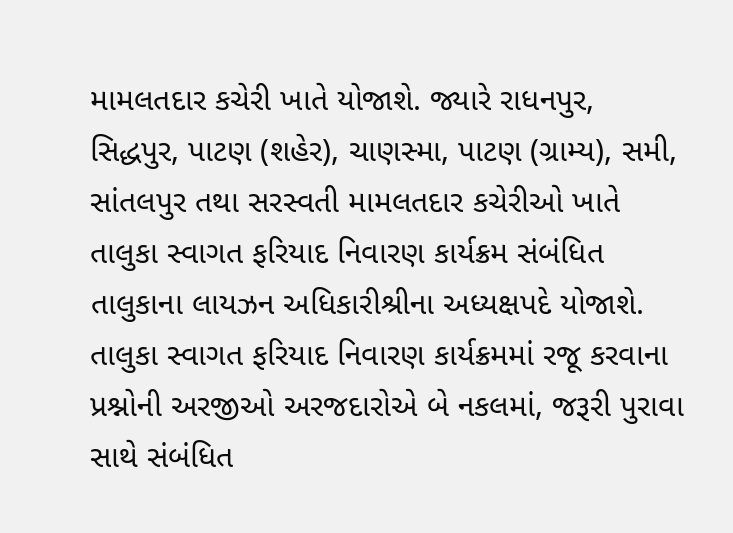મામલતદાર કચેરી ખાતે યોજાશે. જ્યારે રાધનપુર, સિદ્ધપુર, પાટણ (શહેર), ચાણસ્મા, પાટણ (ગ્રામ્ય), સમી, સાંતલપુર તથા સરસ્વતી મામલતદાર કચેરીઓ ખાતે તાલુકા સ્વાગત ફરિયાદ નિવારણ કાર્યક્રમ સંબંધિત તાલુકાના લાયઝન અધિકારીશ્રીના અધ્યક્ષપદે યોજાશે. તાલુકા સ્વાગત ફરિયાદ નિવારણ કાર્યક્રમમાં રજૂ કરવાના પ્રશ્નોની અરજીઓ અરજદારોએ બે નકલમાં, જરૂરી પુરાવા સાથે સંબંધિત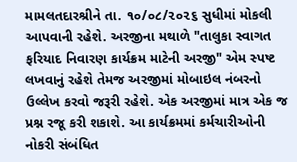મામલતદારશ્રીને તા. ૧૦/૦૮/૨૦૨૬ સુધીમાં મોકલી આપવાની રહેશે. અરજીના મથાળે "તાલુકા સ્વાગત ફરિયાદ નિવારણ કાર્યક્રમ માટેની અરજી" એમ સ્પષ્ટ લખવાનું રહેશે તેમજ અરજીમાં મોબાઇલ નંબરનો ઉલ્લેખ કરવો જરૂરી રહેશે. એક અરજીમાં માત્ર એક જ પ્રશ્ન રજૂ કરી શકાશે. આ કાર્યક્રમમાં કર્મચારીઓની નોકરી સંબંધિત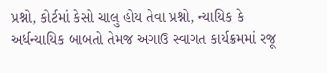પ્રશ્નો, કોર્ટમાં કેસો ચાલુ હોય તેવા પ્રશ્નો, ન્યાયિક કે અર્ધન્યાયિક બાબતો તેમજ અગાઉ સ્વાગત કાર્યક્રમમાં રજૂ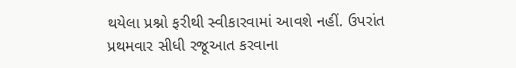થયેલા પ્રશ્નો ફરીથી સ્વીકારવામાં આવશે નહીં. ઉપરાંત પ્રથમવાર સીધી રજૂઆત કરવાના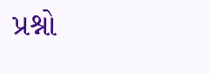પ્રશ્નો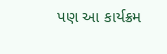પણ આ કાર્યક્રમ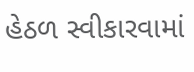હેઠળ સ્વીકારવામાં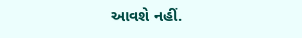આવશે નહીં.